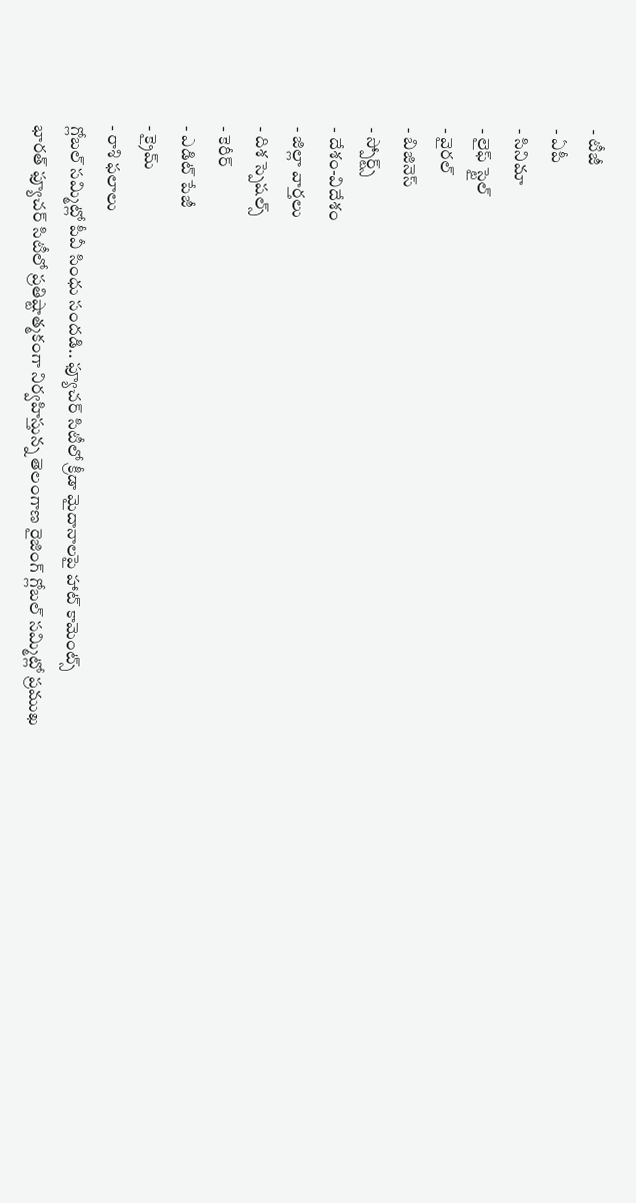- టీజీ
- ఏపీ
- సినిమా
- లైఫ్ స్టైల్
- వైరల్
- బిజినెస్
- స్పోర్ట్స్
- దేశం-విదేశం
- జిల్లా వార్తలు
- దిశ స్పెషల్స్
- కెరీర్
- ఎడిట్ పేజీ
- క్రైమ్
- రాశి ఫలాలు
గ్లోబల్ సమ్మిట్లో పీవీ సింధు సందడి.. ఫ్యూచర్ సిటీలో క్రీడా మైదానాలపై హాట్ కామెంట్స్
భారత్ ఫ్యూచర్ సిటీలో ప్రతిష్టాత్మకంగా నిర్వహిస్తున్న తెలంగాణ రైజింగ్ గ్లోబల్ సమ్మిట్లో ప్రముఖ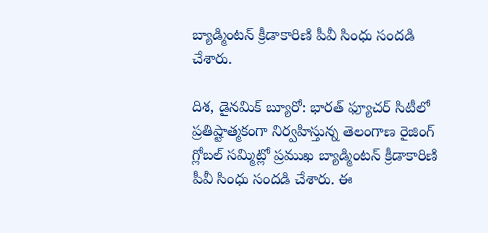బ్యాడ్మింటన్ క్రీడాకారిణి పీవీ సింధు సందడి చేశారు.

దిశ, డైనమిక్ బ్యూరో: భారత్ ఫ్యూచర్ సిటీలో ప్రతిష్టాత్మకంగా నిర్వహిస్తున్న తెలంగాణ రైజింగ్ గ్లోబల్ సమ్మిట్లో ప్రముఖ బ్యాడ్మింటన్ క్రీడాకారిణి పీవీ సింధు సందడి చేశారు. ఈ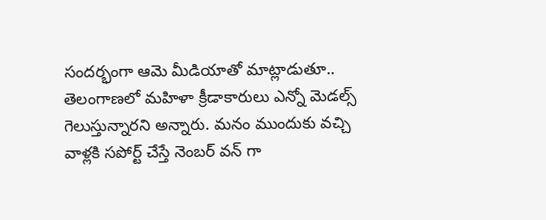సందర్భంగా ఆమె మీడియాతో మాట్లాడుతూ.. తెలంగాణలో మహిళా క్రీడాకారులు ఎన్నో మెడల్స్ గెలుస్తున్నారని అన్నారు. మనం ముందుకు వచ్చి వాళ్లకి సపోర్ట్ చేస్తే నెంబర్ వన్ గా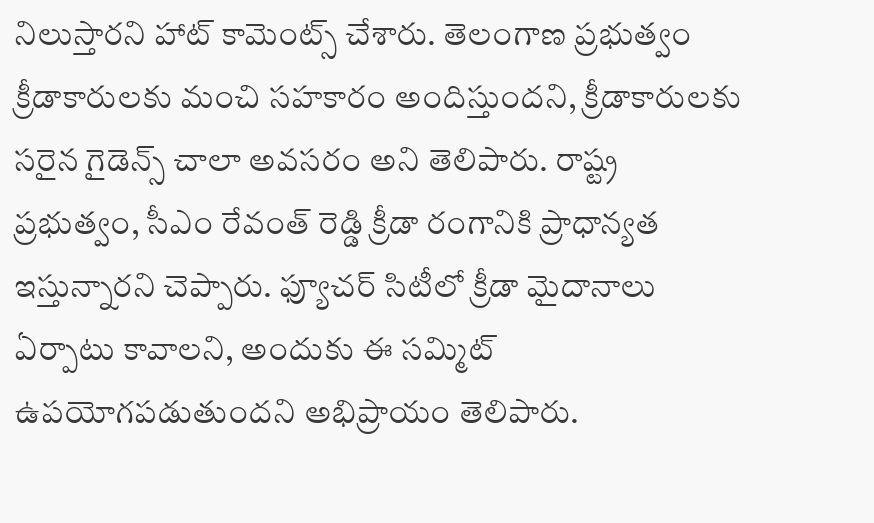నిలుస్తారని హాట్ కామెంట్స్ చేశారు. తెలంగాణ ప్రభుత్వం క్రీడాకారులకు మంచి సహకారం అందిస్తుందని, క్రీడాకారులకు సరైన గైడెన్స్ చాలా అవసరం అని తెలిపారు. రాష్ట్ర ప్రభుత్వం, సీఎం రేవంత్ రెడ్డి క్రీడా రంగానికి ప్రాధాన్యత ఇస్తున్నారని చెప్పారు. ఫ్యూచర్ సిటీలో క్రీడా మైదానాలు ఏర్పాటు కావాలని, అందుకు ఈ సమ్మిట్ ఉపయోగపడుతుందని అభిప్రాయం తెలిపారు.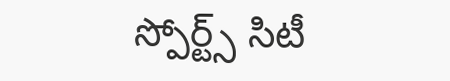స్పోర్ట్స్ సిటీ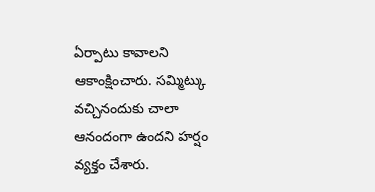ఏర్పాటు కావాలని ఆకాంక్షించారు. సమ్మిట్కు వచ్చినందుకు చాలా ఆనందంగా ఉందని హర్షం వ్యక్తం చేశారు.